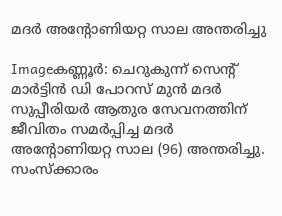മദര്‍ അന്റോണിയറ്റ സാല അന്തരിച്ചു

Imageകണ്ണൂര്‍: ചെറുകുന്ന്‌ സെന്റ്‌ മാര്‍ട്ടിന്‍ ഡി പോറസ്‌ മുന്‍ മദര്‍ സുപ്പീരിയര്‍ ആതുര സേവനത്തിന്‌ ജീവിതം സമര്‍പ്പിച്ച മദര്‍ അന്റോണിയറ്റ സാല (96) അന്തരിച്ചു. സംസ്ക്കാരം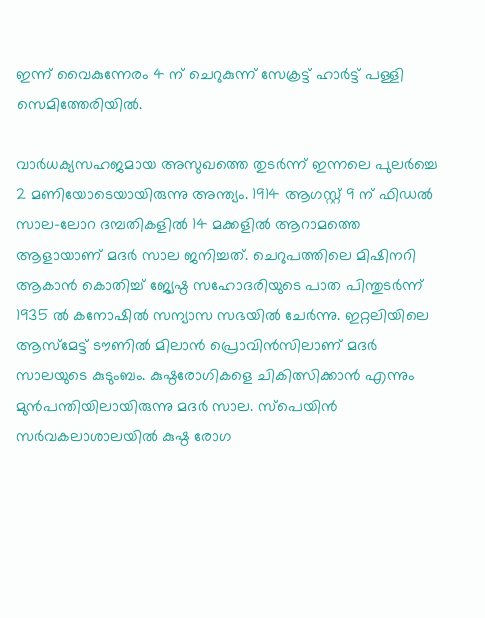ഇന്ന്‌ വൈകുന്നേരം 4 ന്‌ ചെറുകുന്ന്‌ സേക്രട്ട്‌ ഹാര്‍ട്ട്‌ പള്ളി സെമിത്തേരിയില്‍.

വാര്‍ധക്യസഹജമായ അസുഖത്തെ തുടര്‍ന്ന്‌ ഇന്നലെ പുലര്‍ച്ചെ 2 മണിയോടെയായിരുന്നു അന്ത്യം. 1914 ആഗസ്റ്റ്‌ 9 ന്‌ ഫിഡല്‍ സാല-ലോറ ദമ്പതികളില്‍ 14 മക്കളില്‍ ആറാമത്തെ ആളായാണ്‌ മദര്‍ സാല ജനിച്ചത്‌. ചെറുപത്തിലെ മിഷിനറി ആകാന്‍ കൊതിച്ച്‌ ജ്യേഷ്ഠ സഹോദരിയുടെ പാത പിന്തുടര്‍ന്ന്‌ 1935 ല്‍ കനോഷില്‍ സന്യാസ സഭയില്‍ ചേര്‍ന്നു. ഇറ്റലിയിലെ ആസ്മേട്ട്‌ ടൗണില്‍ മിലാന്‍ പ്രൊവിന്‍സിലാണ്‌ മദര്‍ സാലയുടെ കുടുംബം. കുഷ്ഠരോഗികളെ ചികിത്സിക്കാന്‍ എന്നും മുന്‍പന്തിയിലായിരുന്നു മദര്‍ സാല. സ്പെയിന്‍ സര്‍വകലാശാലയില്‍ കുഷ്ഠ രോഗ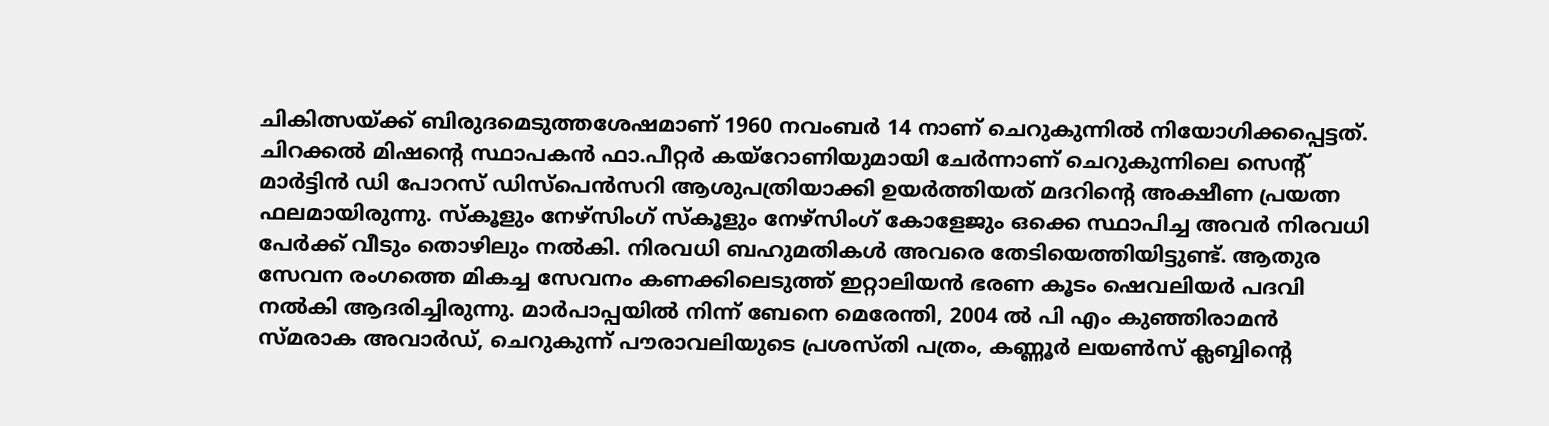ചികിത്സയ്ക്ക്‌ ബിരുദമെടുത്തശേഷമാണ്‌ 1960 നവംബര്‍ 14 നാണ്‌ ചെറുകുന്നില്‍ നിയോഗിക്കപ്പെട്ടത്‌. ചിറക്കല്‍ മിഷന്റെ സ്ഥാപകന്‍ ഫാ.പീറ്റര്‍ കയ്‌റോണിയുമായി ചേര്‍ന്നാണ്‌ ചെറുകുന്നിലെ സെന്റ്‌ മാര്‍ട്ടിന്‍ ഡി പോറസ്‌ ഡിസ്പെന്‍സറി ആശുപത്രിയാക്കി ഉയര്‍ത്തിയത്‌ മദറിന്റെ അക്ഷീണ പ്രയത്ന ഫലമായിരുന്നു. സ്കൂളും നേഴ്സിംഗ്‌ സ്കൂളും നേഴ്സിംഗ്‌ കോളേജും ഒക്കെ സ്ഥാപിച്ച അവര്‍ നിരവധി പേര്‍ക്ക്‌ വീടും തൊഴിലും നല്‍കി. നിരവധി ബഹുമതികള്‍ അവരെ തേടിയെത്തിയിട്ടുണ്ട്‌. ആതുര സേവന രംഗത്തെ മികച്ച സേവനം കണക്കിലെടുത്ത്‌ ഇറ്റാലിയന്‍ ഭരണ കൂടം ഷെവലിയര്‍ പദവി നല്‍കി ആദരിച്ചിരുന്നു. മാര്‍പാപ്പയില്‍ നിന്ന്‌ ബേനെ മെരേന്തി, 2004 ല്‍ പി എം കുഞ്ഞിരാമന്‍ സ്മരാക അവാര്‍ഡ്‌, ചെറുകുന്ന്‌ പൗരാവലിയുടെ പ്രശസ്തി പത്രം, കണ്ണൂര്‍ ലയണ്‍സ്‌ ക്ലബ്ബിന്റെ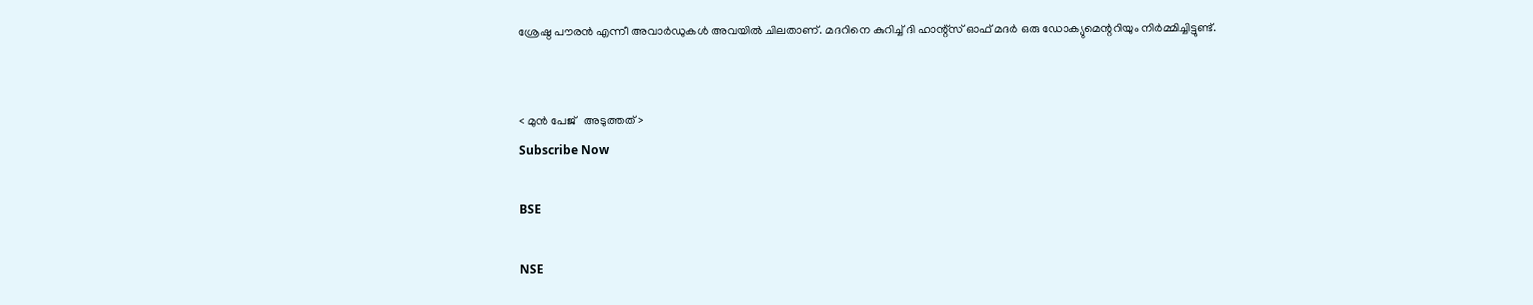ശ്രേഷ്ഠ പൗരന്‍ എന്നീ അവാര്‍ഡുകള്‍ അവയില്‍ ചിലതാണ്‌. മദറിനെ കുറിച്ച്‌ ദി ഹാന്റ്സ്‌ ഓഫ്‌ മദര്‍ ഒരു ഡോക്യുമെന്ററിയും നിര്‍മ്മിച്ചിട്ടുണ്ട്‌.


< മുന്‍ പേജ്‌   അടുത്തത് >
Subscribe Now

BSE

NSE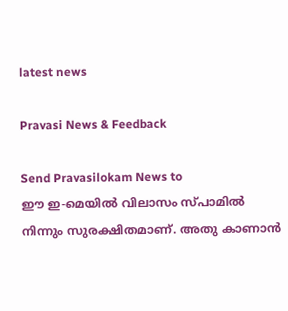latest news

Pravasi News & Feedback

Send Pravasilokam News to
ഈ ഇ-മെയില്‍ വിലാസം സ്‌പാമില്‍ നിന്നും സുരക്ഷിതമാണ്‌. അതു കാണാന്‍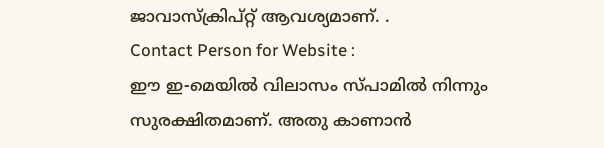ജാവാസ്ക്രിപ്റ്റ്‌ ആവശ്യമാണ്‌. .
Contact Person for Website :
ഈ ഇ-മെയില്‍ വിലാസം സ്‌പാമില്‍ നിന്നും സുരക്ഷിതമാണ്‌. അതു കാണാന്‍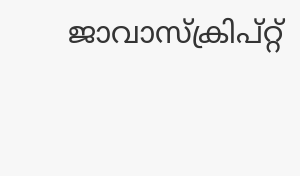ജാവാസ്ക്രിപ്റ്റ്‌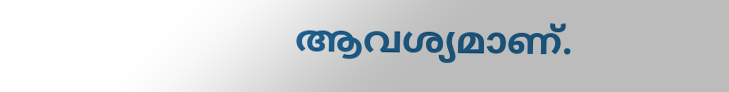ആവശ്യമാണ്‌.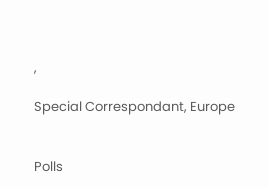,

Special Correspondant, Europe


Polls